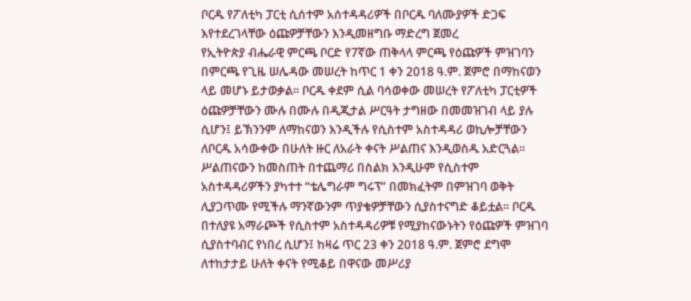ቦርዱ የፖለቲካ ፓርቲ ሲሰተም አሰተዳዳሪዎች በቦርዱ ባለሙያዎች ድጋፍ እየተደረገላቸው ዕጩዎቻቸውን እንዲመዘግቡ ማድረግ ጀመረ
የኢትዮጵያ ብሔራዊ ምርጫ ቦርድ የ7ኛው ጠቅላላ ምርጫ የዕጩዎች ምዝገባን በምርጫ የጊዜ ሠሌዳው መሠረት ከጥር 1 ቀን 2018 ዓ.ም. ጀምሮ በማከናወን ላይ መሆኑ ይታወቃል። ቦርዱ ቀደም ሲል ባሳወቀው መሠረት የፖለቲካ ፓርቲዎች ዕጩዎቻቸውን ሙሉ በሙሉ በዲጂታል ሥርዓት ታግዘው በመመዝገብ ላይ ያሉ ሲሆን፤ ይኽንንም ለማከናወን እንዲችሉ የሲስተም አስተዳዳሪ ወኪሎቻቸውን ለቦርዱ አሳውቀው በሁለት ዙር ለአራት ቀናት ሥልጠና እንዲወስዱ አድርጓል። ሥልጠናውን ከመስጠት በተጨማሪ በስልክ እንዲሁም የሲስተም አስተዳዳሪዎችን ያካተተ “ቴሌግራም ግሩፕ” በመክፈትም በምዝገባ ወቅት ሊያጋጥሙ የሚችሉ ማንኛውንም ጥያቄዎቻቸውን ሲያስተናግድ ቆይቷል። ቦርዱ በተለያዩ አማራጮች የሲስተም አስተዳዳሪዎቹ የሚያከናውኑትን የዕጩዎች ምዝገባ ሲያስተባብር የነበረ ሲሆን፤ ከዛሬ ጥር 23 ቀን 2018 ዓ.ም. ጀምሮ ደግሞ ለተከታታይ ሁለት ቀናት የሚቆይ በዋናው መሥሪያ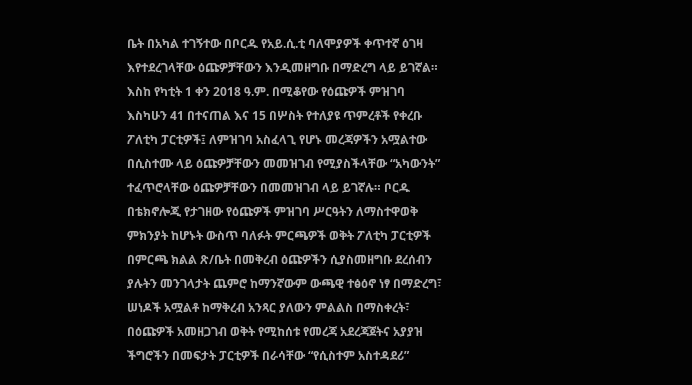ቤት በአካል ተገኝተው በቦርዱ የአይ.ሲ.ቲ ባለሞያዎች ቀጥተኛ ዕገዛ እየተደረገላቸው ዕጩዎቻቸውን እንዲመዘግቡ በማድረግ ላይ ይገኛል።
እስከ የካቲት 1 ቀን 2018 ዓ.ም. በሚቆየው የዕጩዎች ምዝገባ እስካሁን 41 በተናጠል እና 15 በሦስት የተለያዩ ጥምረቶች የቀረቡ ፖለቲካ ፓርቲዎች፤ ለምዝገባ አስፈላጊ የሆኑ መረጃዎችን አሟልተው በሲስተሙ ላይ ዕጩዎቻቸውን መመዝገብ የሚያስችላቸው “አካውንት” ተፈጥሮላቸው ዕጩዎቻቸውን በመመዝገብ ላይ ይገኛሉ። ቦርዱ በቴክኖሎጂ የታገዘው የዕጩዎች ምዝገባ ሥርዓትን ለማስተዋወቅ ምክንያት ከሆኑት ውስጥ ባለፉት ምርጫዎች ወቅት ፖለቲካ ፓርቲዎች በምርጫ ክልል ጽ/ቤት በመቅረብ ዕጩዎችን ሲያስመዘግቡ ደረሰብን ያሉትን መንገላታት ጨምሮ ከማንኛውም ውጫዊ ተፅዕኖ ነፃ በማድረግ፣ ሠነዶች አሟልቶ ከማቅረብ አንጻር ያለውን ምልልስ በማስቀረት፣ በዕጩዎች አመዘጋገብ ወቅት የሚከሰቱ የመረጃ አደረጃጀትና አያያዝ ችግሮችን በመፍታት ፓርቲዎች በራሳቸው “የሲስተም አስተዳደሪ”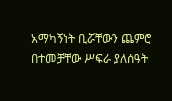አማካኝነት ቢሯቸውን ጨምሮ በተመቻቸው ሥፍራ ያለሰዓት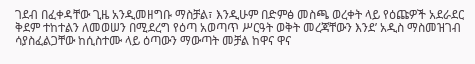ገደብ በፈቀዳቸው ጊዜ አንዲመዘግቡ ማስቻል፣ እንዲሁም በድምፅ መስጫ ወረቀት ላይ የዕጩዎች አደራደር ቅደም ተከተልን ለመወሠን በሚደረግ የዕጣ አወጣጥ ሥርዓት ወቅት መረጃቸውን እንደ’ አዲስ ማስመዝገብ ሳያስፈልጋቸው ከሲስተሙ ላይ ዕጣውን ማውጣት መቻል ከዋና ዋና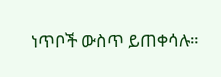ነጥቦች ውስጥ ይጠቀሳሉ።